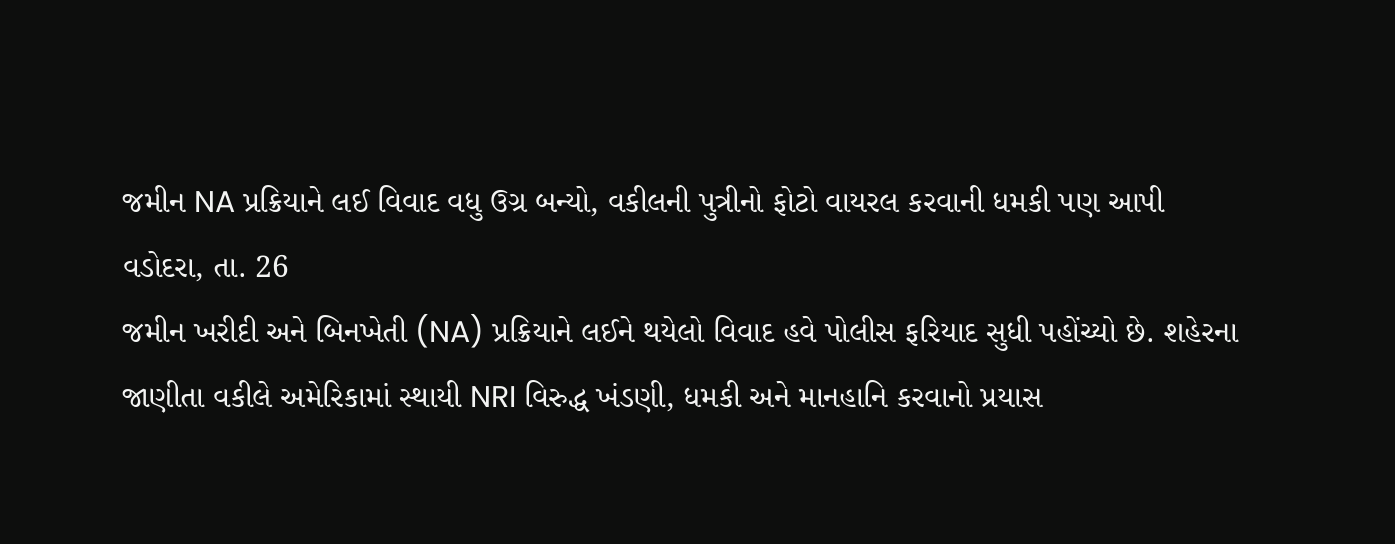જમીન NA પ્રક્રિયાને લઈ વિવાદ વધુ ઉગ્ર બન્યો, વકીલની પુત્રીનો ફોટો વાયરલ કરવાની ધમકી પણ આપી
વડોદરા, તા. 26
જમીન ખરીદી અને બિનખેતી (NA) પ્રક્રિયાને લઈને થયેલો વિવાદ હવે પોલીસ ફરિયાદ સુધી પહોંચ્યો છે. શહેરના જાણીતા વકીલે અમેરિકામાં સ્થાયી NRI વિરુદ્ધ ખંડણી, ધમકી અને માનહાનિ કરવાનો પ્રયાસ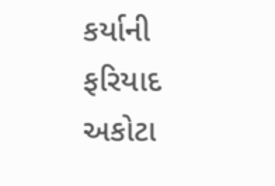કર્યાની ફરિયાદ અકોટા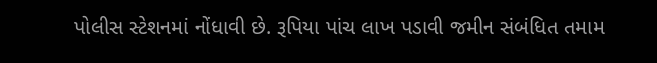પોલીસ સ્ટેશનમાં નોંધાવી છે. રૂપિયા પાંચ લાખ પડાવી જમીન સંબંધિત તમામ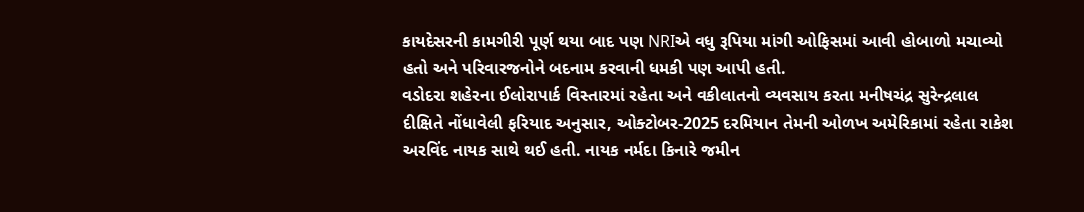કાયદેસરની કામગીરી પૂર્ણ થયા બાદ પણ NRIએ વધુ રૂપિયા માંગી ઓફિસમાં આવી હોબાળો મચાવ્યો હતો અને પરિવારજનોને બદનામ કરવાની ધમકી પણ આપી હતી.
વડોદરા શહેરના ઈલોરાપાર્ક વિસ્તારમાં રહેતા અને વકીલાતનો વ્યવસાય કરતા મનીષચંદ્ર સુરેન્દ્રલાલ દીક્ષિતે નોંધાવેલી ફરિયાદ અનુસાર, ઓક્ટોબર-2025 દરમિયાન તેમની ઓળખ અમેરિકામાં રહેતા રાકેશ અરવિંદ નાયક સાથે થઈ હતી. નાયક નર્મદા કિનારે જમીન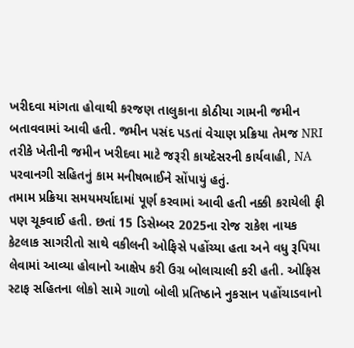ખરીદવા માંગતા હોવાથી કરજણ તાલુકાના કોઠીયા ગામની જમીન બતાવવામાં આવી હતી. જમીન પસંદ પડતાં વેચાણ પ્રક્રિયા તેમજ NRI તરીકે ખેતીની જમીન ખરીદવા માટે જરૂરી કાયદેસરની કાર્યવાહી, NA પરવાનગી સહિતનું કામ મનીષભાઈને સોંપાયું હતું.
તમામ પ્રક્રિયા સમયમર્યાદામાં પૂર્ણ કરવામાં આવી હતી નક્કી કરાયેલી ફી પણ ચૂકવાઈ હતી. છતાં 15 ડિસેમ્બર 2025ના રોજ રાકેશ નાયક કેટલાક સાગરીતો સાથે વકીલની ઓફિસે પહોંચ્યા હતા અને વધુ રૂપિયા લેવામાં આવ્યા હોવાનો આક્ષેપ કરી ઉગ્ર બોલાચાલી કરી હતી. ઓફિસ સ્ટાફ સહિતના લોકો સામે ગાળો બોલી પ્રતિષ્ઠાને નુકસાન પહોંચાડવાનો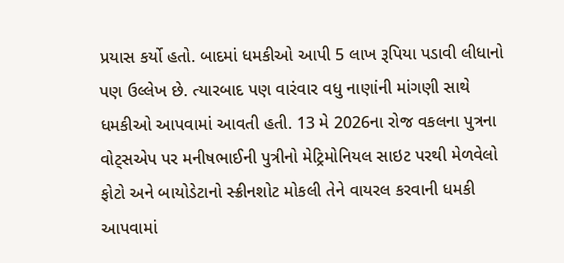પ્રયાસ કર્યો હતો. બાદમાં ધમકીઓ આપી 5 લાખ રૂપિયા પડાવી લીધાનો પણ ઉલ્લેખ છે. ત્યારબાદ પણ વારંવાર વધુ નાણાંની માંગણી સાથે ધમકીઓ આપવામાં આવતી હતી. 13 મે 2026ના રોજ વકલના પુત્રના વોટ્સએપ પર મનીષભાઈની પુત્રીનો મેટ્રિમોનિયલ સાઇટ પરથી મેળવેલો ફોટો અને બાયોડેટાનો સ્ક્રીનશોટ મોકલી તેને વાયરલ કરવાની ધમકી આપવામાં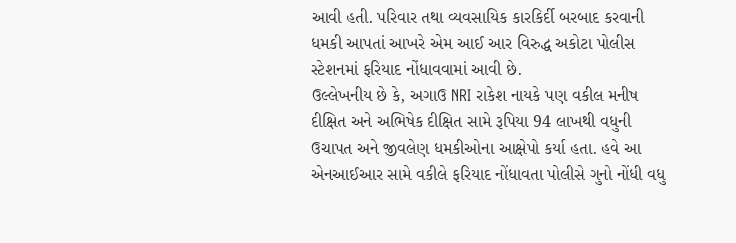આવી હતી. પરિવાર તથા વ્યવસાયિક કારકિર્દી બરબાદ કરવાની ધમકી આપતાં આખરે એમ આઈ આર વિરુદ્ધ અકોટા પોલીસ સ્ટેશનમાં ફરિયાદ નોંધાવવામાં આવી છે.
ઉલ્લેખનીય છે કે, અગાઉ NRI રાકેશ નાયકે પણ વકીલ મનીષ દીક્ષિત અને અભિષેક દીક્ષિત સામે રૂપિયા 94 લાખથી વધુની ઉચાપત અને જીવલેણ ધમકીઓના આક્ષેપો કર્યા હતા. હવે આ એનઆઈઆર સામે વકીલે ફરિયાદ નોંધાવતા પોલીસે ગુનો નોંધી વધુ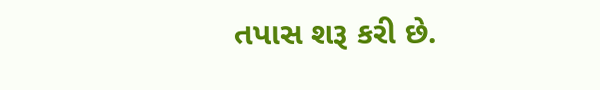તપાસ શરૂ કરી છે.